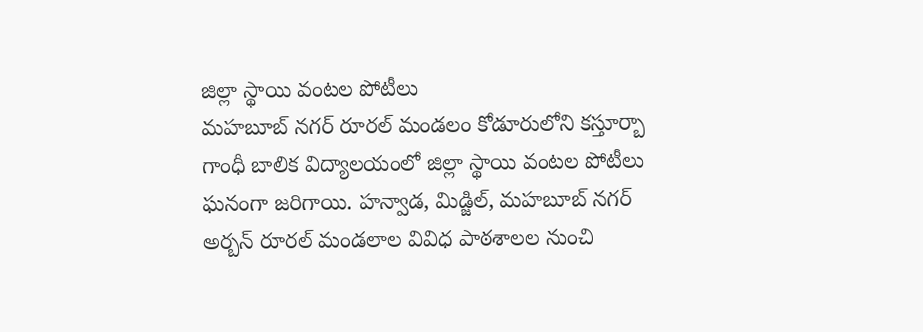జిల్లా స్థాయి వంటల పోటీలు
మహబూబ్ నగర్ రూరల్ మండలం కోడూరులోని కస్తూర్బా గాంధీ బాలిక విద్యాలయంలో జిల్లా స్థాయి వంటల పోటీలు ఘనంగా జరిగాయి. హన్వాడ, మిడ్జిల్, మహబూబ్ నగర్ అర్బన్ రూరల్ మండలాల వివిధ పాఠశాలల నుంచి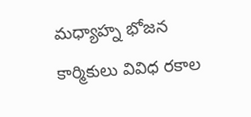మధ్యాహ్న భోజన కార్మికులు వివిధ రకాల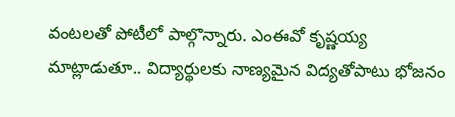వంటలతో పోటీలో పాల్గొన్నారు. ఎంఈవో కృష్ణయ్య మాట్లాడుతూ.. విద్యార్థులకు నాణ్యమైన విద్యతోపాటు భోజనం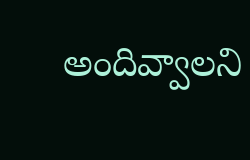అందివ్వాలని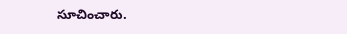సూచించారు.